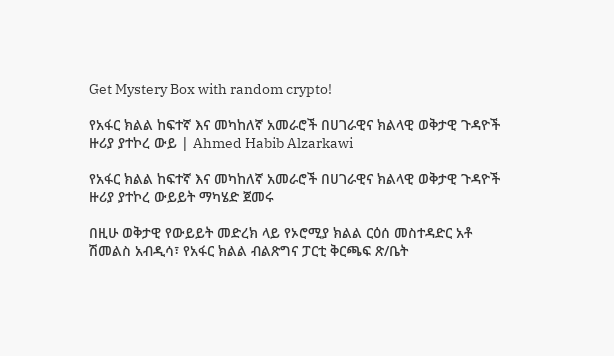Get Mystery Box with random crypto!

የአፋር ክልል ከፍተኛ እና መካከለኛ አመራሮች በሀገራዊና ክልላዊ ወቅታዊ ጉዳዮች ዙሪያ ያተኮረ ውይ | Ahmed Habib Alzarkawi

የአፋር ክልል ከፍተኛ እና መካከለኛ አመራሮች በሀገራዊና ክልላዊ ወቅታዊ ጉዳዮች ዙሪያ ያተኮረ ውይይት ማካሄድ ጀመሩ

በዚሁ ወቅታዊ የውይይት መድረክ ላይ የኦሮሚያ ክልል ርዕሰ መስተዳድር አቶ ሽመልስ አብዲሳ፣ የአፋር ክልል ብልጽግና ፓርቲ ቅርጫፍ ጽ/ቤት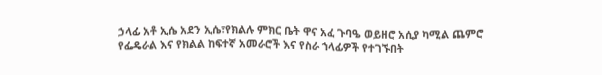ኃላፊ አቶ ኢሴ አደን ኢሴ፣የክልሉ ምክር ቤት ዋና አፈ ጉባዔ ወይዘሮ አሲያ ካሚል ጨምሮ የፌዴራል እና የክልል ከፍተኛ አመራሮች እና የስራ ኀላፊዎች የተገኙበት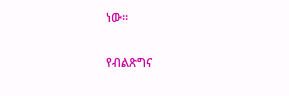ነው።

የብልጽግና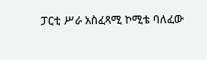ፓርቲ ሥራ አስፈጻሚ ኮሚቴ ባለፈው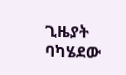ጊዜያት ባካሄደው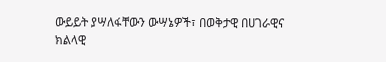ውይይት ያሣለፋቸውን ውሣኔዎች፣ በወቅታዊ በሀገራዊና ክልላዊ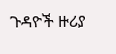ጉዳዮች ዙሪያ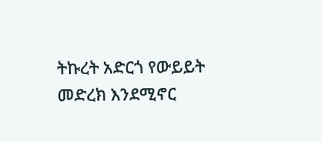ትኩረት አድርጎ የውይይት መድረክ እንደሚኖር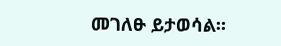መገለፁ ይታወሳል።